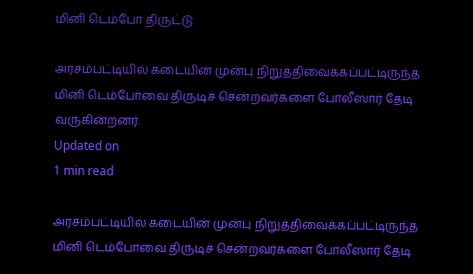மினி டெம்போ திருட்டு

அரசம்பட்டியில் கடையின் முன்பு நிறுத்திவைக்கப்பட்டிருந்த மினி டெம்போவை திருடிச் சென்றவர்களை போலீஸார் தேடி வருகின்றனர்.
Updated on
1 min read

அரசம்பட்டியில் கடையின் முன்பு நிறுத்திவைக்கப்பட்டிருந்த மினி டெம்போவை திருடிச் சென்றவர்களை போலீஸார் தேடி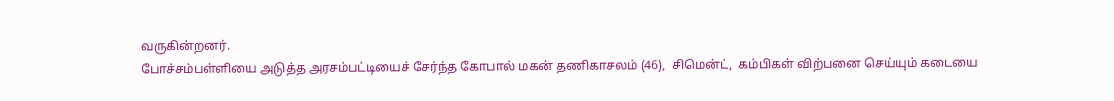வருகின்றனர்.
போச்சம்பள்ளியை அடுத்த அரசம்பட்டியைச் சேர்ந்த கோபால் மகன் தணிகாசலம் (46),  சிமென்ட்,  கம்பிகள் விற்பனை செய்யும் கடையை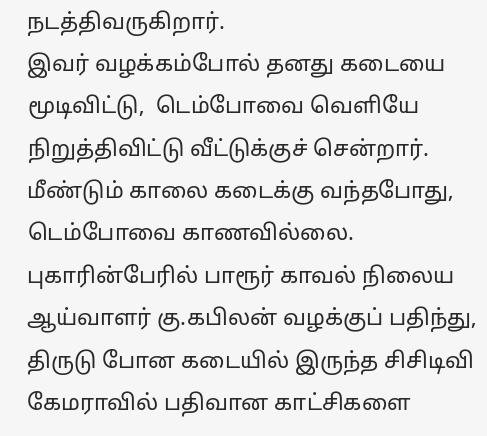நடத்திவருகிறார்.
இவர் வழக்கம்போல் தனது கடையை மூடிவிட்டு,  டெம்போவை வெளியே நிறுத்திவிட்டு வீட்டுக்குச் சென்றார்.  மீண்டும் காலை கடைக்கு வந்தபோது,  டெம்போவை காணவில்லை.
புகாரின்பேரில் பாரூர் காவல் நிலைய ஆய்வாளர் கு.கபிலன் வழக்குப் பதிந்து,  திருடு போன கடையில் இருந்த சிசிடிவி கேமராவில் பதிவான காட்சிகளை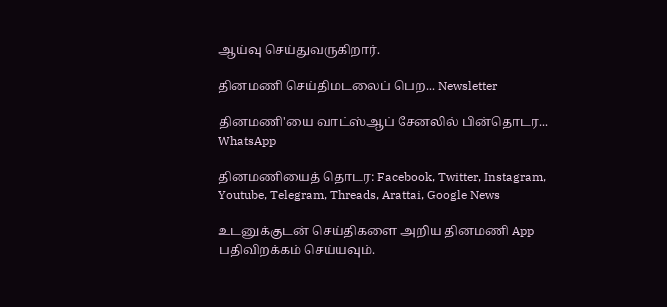ஆய்வு செய்துவருகிறார்.

தினமணி செய்திமடலைப் பெற... Newsletter

தினமணி'யை வாட்ஸ்ஆப் சேனலில் பின்தொடர... WhatsApp

தினமணியைத் தொடர: Facebook, Twitter, Instagram, Youtube, Telegram, Threads, Arattai, Google News

உடனுக்குடன் செய்திகளை அறிய தினமணி App பதிவிறக்கம் செய்யவும்.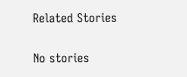Related Stories

No stories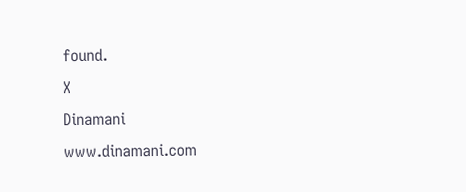found.
X
Dinamani
www.dinamani.com